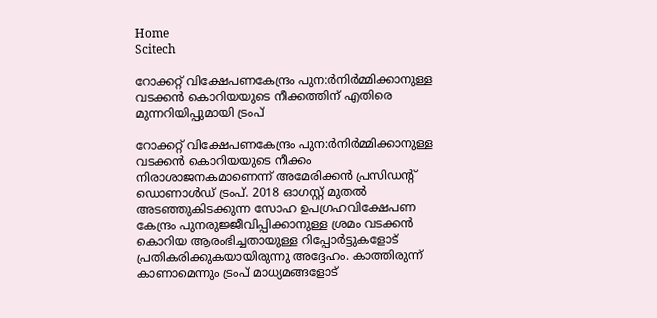Home
Scitech

റോക്കറ്റ് വിക്ഷേപണകേന്ദ്രം പുന:ര്‍നിര്‍മ്മിക്കാനുള്ള വടക്കന്‍ കൊറിയയുടെ നീക്കത്തിന് എതിരെ മുന്നറിയിപ്പുമായി ട്രംപ്

റോക്കറ്റ് വിക്ഷേപണകേന്ദ്രം പുന:ര്‍നിര്‍മ്മിക്കാനുള്ള വടക്കന്‍ കൊറിയയുടെ നീക്കം നിരാശാജനകമാണെന്ന് അമേരിക്കന്‍ പ്രസിഡന്റ് ഡൊണാള്‍ഡ് ട്രംപ്. 2018 ഓഗസ്റ്റ് മുതല്‍ അടഞ്ഞുകിടക്കുന്ന സോഹ ഉപഗ്രഹവിക്ഷേപണ കേന്ദ്രം പുനരുജ്ജീവിപ്പിക്കാനുള്ള ശ്രമം വടക്കന്‍ കൊറിയ ആരംഭിച്ചതായുള്ള റിപ്പോര്‍ട്ടുകളോട് പ്രതികരിക്കുകയായിരുന്നു അദ്ദേഹം. കാത്തിരുന്ന് കാണാമെന്നും ട്രംപ് മാധ്യമങ്ങളോട്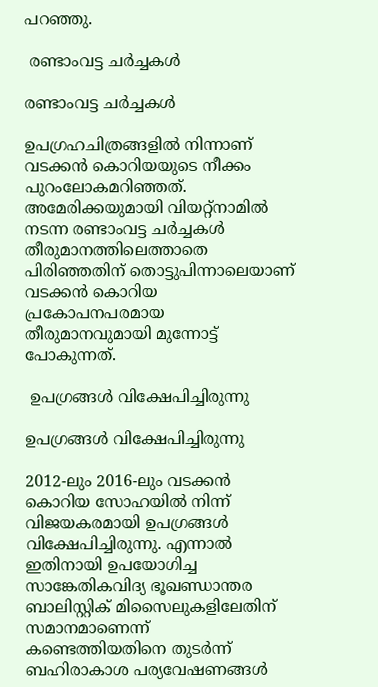പറഞ്ഞു.

 രണ്ടാംവട്ട ചര്‍ച്ചകള്‍

രണ്ടാംവട്ട ചര്‍ച്ചകള്‍

ഉപഗ്രഹചിത്രങ്ങളില്‍ നിന്നാണ് വടക്കന്‍ കൊറിയയുടെ നീക്കം പുറംലോകമറിഞ്ഞത്. അമേരിക്കയുമായി വിയറ്റ്‌നാമില്‍ നടന്ന രണ്ടാംവട്ട ചര്‍ച്ചകള്‍ തീരുമാനത്തിലെത്താതെ പിരിഞ്ഞതിന് തൊട്ടുപിന്നാലെയാണ് വടക്കന്‍ കൊറിയ പ്രകോപനപരമായ തീരുമാനവുമായി മുന്നോട്ട് പോകുന്നത്.

 ഉപഗ്രങ്ങള്‍ വിക്ഷേപിച്ചിരുന്നു

ഉപഗ്രങ്ങള്‍ വിക്ഷേപിച്ചിരുന്നു

2012-ലും 2016-ലും വടക്കന്‍ കൊറിയ സോഹയില്‍ നിന്ന് വിജയകരമായി ഉപഗ്രങ്ങള്‍ വിക്ഷേപിച്ചിരുന്നു. എന്നാല്‍ ഇതിനായി ഉപയോഗിച്ച സാങ്കേതികവിദ്യ ഭൂഖണ്ഡാന്തര ബാലിസ്റ്റിക് മിസൈലുകളിലേതിന് സമാനമാണെന്ന് കണ്ടെത്തിയതിനെ തുടര്‍ന്ന് ബഹിരാകാശ പര്യവേഷണങ്ങള്‍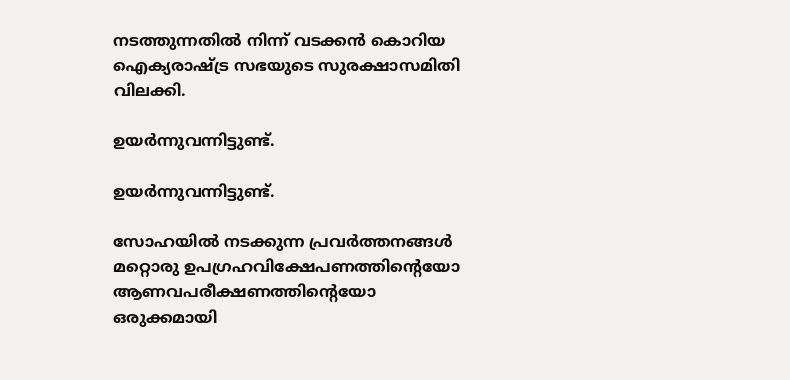നടത്തുന്നതില്‍ നിന്ന് വടക്കന്‍ കൊറിയ ഐക്യരാഷ്ട്ര സഭയുടെ സുരക്ഷാസമിതി വിലക്കി.

ഉയര്‍ന്നുവന്നിട്ടുണ്ട്.

ഉയര്‍ന്നുവന്നിട്ടുണ്ട്.

സോഹയില്‍ നടക്കുന്ന പ്രവര്‍ത്തനങ്ങള്‍ മറ്റൊരു ഉപഗ്രഹവിക്ഷേപണത്തിന്റെയോ ആണവപരീക്ഷണത്തിന്റെയോ ഒരുക്കമായി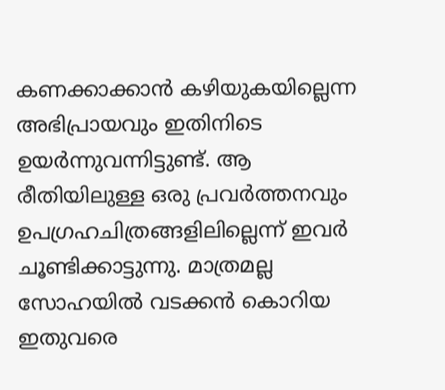കണക്കാക്കാന്‍ കഴിയുകയില്ലെന്ന അഭിപ്രായവും ഇതിനിടെ ഉയര്‍ന്നുവന്നിട്ടുണ്ട്. ആ രീതിയിലുള്ള ഒരു പ്രവര്‍ത്തനവും ഉപഗ്രഹചിത്രങ്ങളിലില്ലെന്ന് ഇവര്‍ ചൂണ്ടിക്കാട്ടുന്നു. മാത്രമല്ല സോഹയില്‍ വടക്കന്‍ കൊറിയ ഇതുവരെ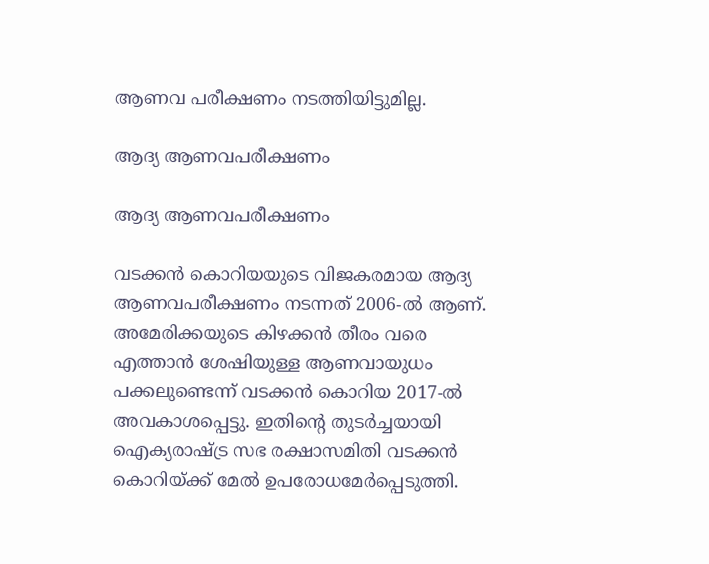ആണവ പരീക്ഷണം നടത്തിയിട്ടുമില്ല.

ആദ്യ ആണവപരീക്ഷണം

ആദ്യ ആണവപരീക്ഷണം

വടക്കന്‍ കൊറിയയുടെ വിജകരമായ ആദ്യ ആണവപരീക്ഷണം നടന്നത് 2006-ല്‍ ആണ്. അമേരിക്കയുടെ കിഴക്കന്‍ തീരം വരെ എത്താന്‍ ശേഷിയുള്ള ആണവായുധം പക്കലുണ്ടെന്ന് വടക്കന്‍ കൊറിയ 2017-ല്‍ അവകാശപ്പെട്ടു. ഇതിന്റെ തുടര്‍ച്ചയായി ഐക്യരാഷ്ട്ര സഭ രക്ഷാസമിതി വടക്കന്‍ കൊറിയ്ക്ക് മേല്‍ ഉപരോധമേര്‍പ്പെടുത്തി.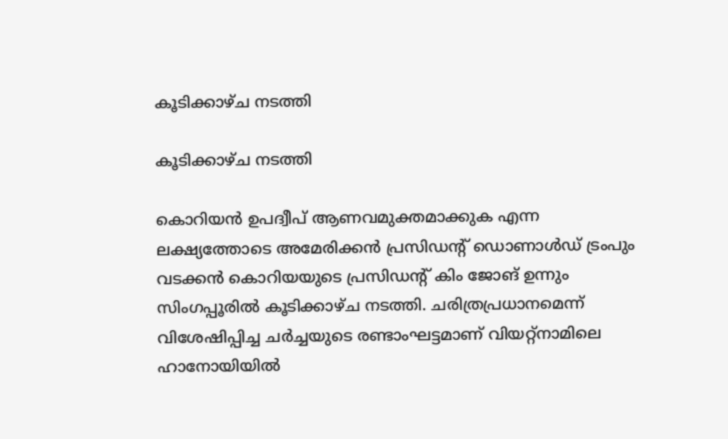കൂടിക്കാഴ്ച നടത്തി

കൂടിക്കാഴ്ച നടത്തി

കൊറിയന്‍ ഉപദ്വീപ് ആണവമുക്തമാക്കുക എന്ന ലക്ഷ്യത്തോടെ അമേരിക്കന്‍ പ്രസിഡന്റ് ഡൊണാള്‍ഡ് ട്രംപും വടക്കന്‍ കൊറിയയുടെ പ്രസിഡന്റ് കിം ജോങ് ഉന്നും സിംഗപ്പൂരില്‍ കൂടിക്കാഴ്ച നടത്തി. ചരിത്രപ്രധാനമെന്ന് വിശേഷിപ്പിച്ച ചര്‍ച്ചയുടെ രണ്ടാംഘട്ടമാണ് വിയറ്റ്‌നാമിലെ ഹാനോയിയില്‍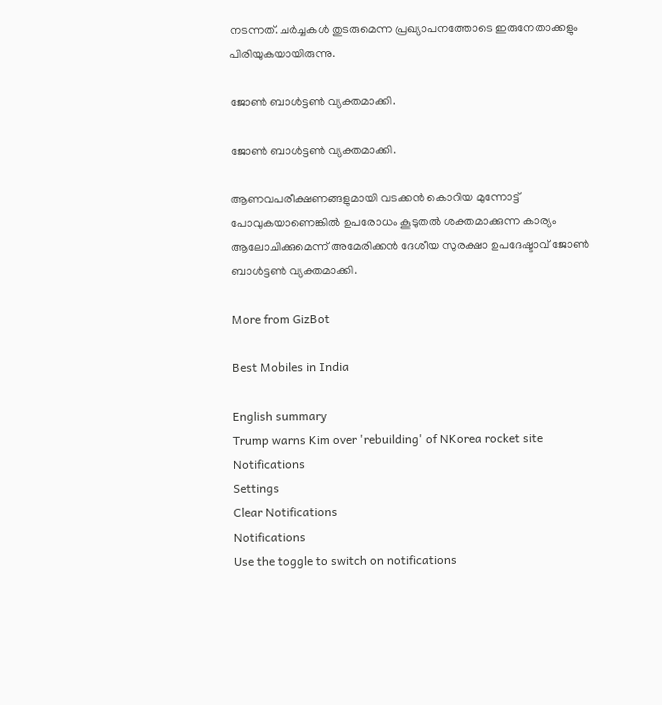നടന്നത്. ചര്‍ച്ചകള്‍ തുടരുമെന്ന പ്രഖ്യാപനത്തോടെ ഇരുനേതാക്കളും പിരിയുകയായിരുന്നു.

ജോണ്‍ ബാള്‍ട്ടണ്‍ വ്യക്തമാക്കി.

ജോണ്‍ ബാള്‍ട്ടണ്‍ വ്യക്തമാക്കി.

ആണവപരീക്ഷണങ്ങളുമായി വടക്കന്‍ കൊറിയ മുന്നോട്ട് പോവുകയാണെങ്കില്‍ ഉപരോധം കൂടുതല്‍ ശക്തമാക്കുന്ന കാര്യം ആലോചിക്കുമെന്ന് അമേരിക്കന്‍ ദേശീയ സുരക്ഷാ ഉപദേഷ്ടാവ് ജോണ്‍ ബാള്‍ട്ടണ്‍ വ്യക്തമാക്കി.

More from GizBot

Best Mobiles in India

English summary
Trump warns Kim over 'rebuilding' of NKorea rocket site
Notifications
Settings
Clear Notifications
Notifications
Use the toggle to switch on notifications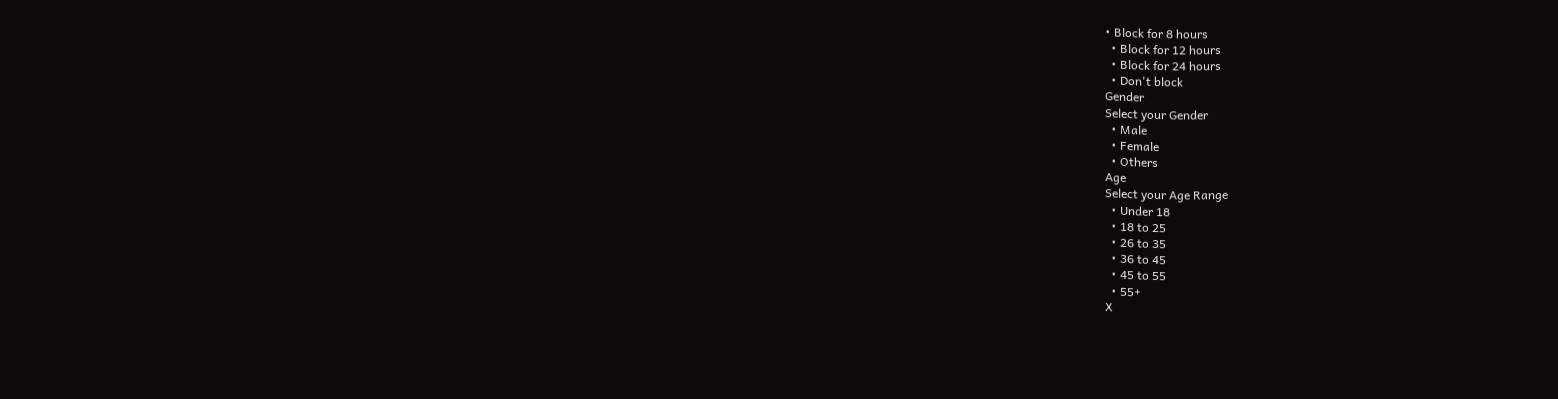• Block for 8 hours
  • Block for 12 hours
  • Block for 24 hours
  • Don't block
Gender
Select your Gender
  • Male
  • Female
  • Others
Age
Select your Age Range
  • Under 18
  • 18 to 25
  • 26 to 35
  • 36 to 45
  • 45 to 55
  • 55+
X